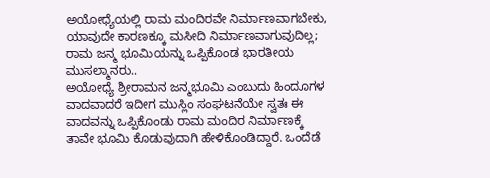ಅಯೋಧ್ಯೆಯಲ್ಲಿ ರಾಮ ಮಂದಿರವೇ ನಿರ್ಮಾಣವಾಗಬೇಕು, ಯಾವುದೇ ಕಾರಣಕ್ಕೂ ಮಸೀದಿ ನಿರ್ಮಾಣವಾಗುವುದಿಲ್ಲ; ರಾಮ ಜನ್ಮ ಭೂಮಿಯನ್ನು ಒಪ್ಪಿಕೊಂಡ ಭಾರತೀಯ ಮುಸಲ್ಮಾನರು..
ಅಯೋಧ್ಯೆ ಶ್ರೀರಾಮನ ಜನ್ಮಭೂಮಿ ಎಂಬುದು ಹಿಂದೂಗಳ ವಾದವಾದರೆ ಇದೀಗ ಮುಸ್ಲಿಂ ಸಂಘಟನೆಯೇ ಸ್ವತಃ ಈ ವಾದವನ್ನು ಒಪ್ಪಿಕೊಂಡು ರಾಮ ಮಂದಿರ ನಿರ್ಮಾಣಕ್ಕೆ ತಾವೇ ಭೂಮಿ ಕೊಡುವುದಾಗಿ ಹೇಳಿಕೊಂಡಿದ್ದಾರೆ. ಒಂದೆಡೆ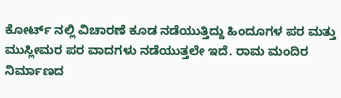ಕೋರ್ಟ್ ನಲ್ಲಿ ವಿಚಾರಣೆ ಕೂಡ ನಡೆಯುತ್ತಿದ್ದು ಹಿಂದೂಗಳ ಪರ ಮತ್ತು ಮುಸ್ಲೀಮರ ಪರ ವಾದಗಳು ನಡೆಯುತ್ತಲೇ ಇದೆ. ರಾಮ ಮಂದಿರ ನಿರ್ಮಾಣದ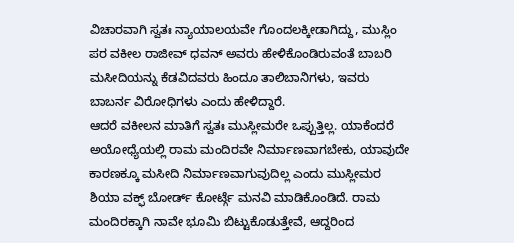ವಿಚಾರವಾಗಿ ಸ್ವತಃ ನ್ಯಾಯಾಲಯವೇ ಗೊಂದಲಕ್ಕೀಡಾಗಿದ್ದು, ಮುಸ್ಲಿಂ ಪರ ವಕೀಲ ರಾಜೀವ್ ಧವನ್ ಅವರು ಹೇಳಿಕೊಂಡಿರುವಂತೆ ಬಾಬರಿ ಮಸೀದಿಯನ್ನು ಕೆಡವಿದವರು ಹಿಂದೂ ತಾಲಿಬಾನಿಗಳು, ಇವರು ಬಾಬರ್ನ ವಿರೋಧಿಗಳು ಎಂದು ಹೇಳಿದ್ದಾರೆ.
ಆದರೆ ವಕೀಲನ ಮಾತಿಗೆ ಸ್ವತಃ ಮುಸ್ಲೀಮರೇ ಒಪ್ಪುತ್ತಿಲ್ಲ. ಯಾಕೆಂದರೆ ಅಯೋಧ್ಯೆಯಲ್ಲಿ ರಾಮ ಮಂದಿರವೇ ನಿರ್ಮಾಣವಾಗಬೇಕು, ಯಾವುದೇ ಕಾರಣಕ್ಕೂ ಮಸೀದಿ ನಿರ್ಮಾಣವಾಗುವುದಿಲ್ಲ ಎಂದು ಮುಸ್ಲೀಮರ ಶಿಯಾ ವಕ್ಫ್ ಬೋರ್ಡ್ ಕೋರ್ಟ್ಗೆ ಮನವಿ ಮಾಡಿಕೊಂಡಿದೆ. ರಾಮ ಮಂದಿರಕ್ಕಾಗಿ ನಾವೇ ಭೂಮಿ ಬಿಟ್ಟುಕೊಡುತ್ತೇವೆ, ಆದ್ದರಿಂದ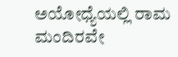ಅಯೋಧ್ಯೆಯಲ್ಲಿ ರಾಮ ಮಂದಿರವೇ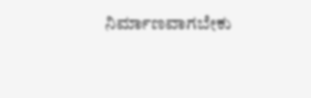ನಿರ್ಮಾಣವಾಗಬೇಕು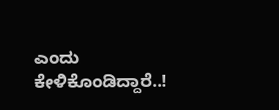ಎಂದು ಕೇಳಿಕೊಂಡಿದ್ದಾರೆ..!